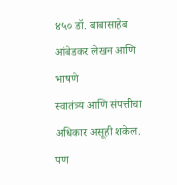४५० डॉ. बाबासाहेब आंबेडकर लेखन आणि भाषणे
स्वातंत्र्य आणि संपत्तीचा अधिकार असूही शकेल. पण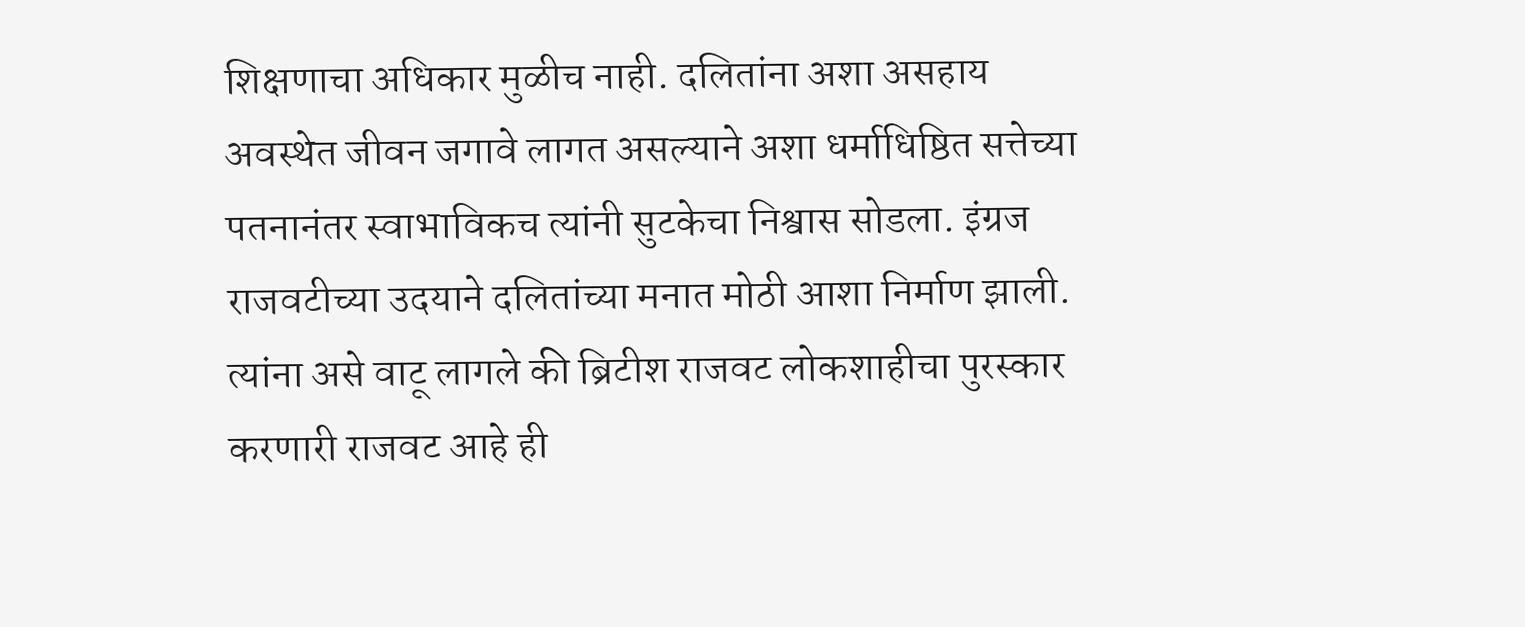शिक्षणाचा अधिकार मुळीच नाही. दलितांना अशा असहाय अवस्थेत जीवन जगावे लागत असल्याने अशा धर्माधिष्ठित सत्तेच्या पतनानंतर स्वाभाविकच त्यांनी सुटकेचा निश्वास सोडला. इंग्रज राजवटीच्या उदयाने दलितांच्या मनात मोठी आशा निर्माण झाली. त्यांना असे वाटू लागले की ब्रिटीश राजवट लोकशाहीचा पुरस्कार करणारी राजवट आहे ही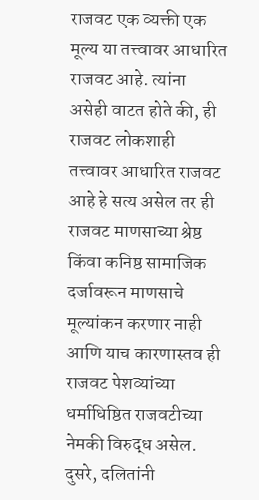राजवट एक व्यक्ती एक मूल्य या तत्त्वावर आधारित राजवट आहे. त्यांना असेही वाटत होते की, ही राजवट लोकशाही तत्त्वावर आधारित राजवट आहे हे सत्य असेल तर ही राजवट माणसाच्या श्रेष्ठ किंवा कनिष्ठ सामाजिक दर्जावरून माणसाचे मूल्यांकन करणार नाही आणि याच कारणास्तव ही राजवट पेशव्यांच्या धर्माधिष्ठित राजवटीच्या नेमकी विरुद्ध असेल. दुसरे, दलितांनी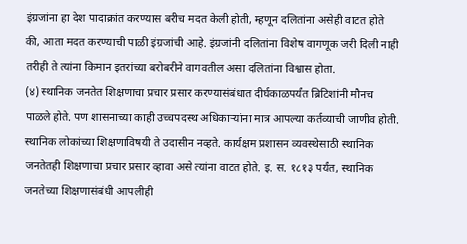इंग्रजांना हा देश पादाक्रांत करण्यास बरीच मदत केली होती, म्हणून दलितांना असेही वाटत होते की, आता मदत करण्याची पाळी इंग्रजांची आहे. इंग्रजांनी दलितांना विशेष वागणूक जरी दिली नाही तरीही ते त्यांना किमान इतरांच्या बरोबरीने वागवतील असा दलितांना विश्वास होता.
(४) स्थानिक जनतेत शिक्षणाचा प्रचार प्रसार करण्यासंबंधात दीर्घकाळपर्यंत ब्रिटिशांनी मौनच पाळले होते. पण शासनाच्या काही उच्चपदस्थ अधिकाऱ्यांना मात्र आपल्या कर्तव्याची जाणीव होती. स्थानिक लोकांच्या शिक्षणाविषयी ते उदासीन नव्हते. कार्यक्षम प्रशासन व्यवस्थेसाठी स्थानिक जनतेतही शिक्षणाचा प्रचार प्रसार व्हावा असे त्यांना वाटत होते. इ. स. १८१३ पर्यंत, स्थानिक जनतेच्या शिक्षणासंबंधी आपलीही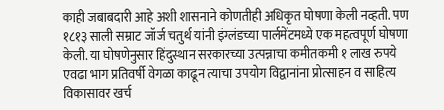काही जबाबदारी आहे अशी शासनाने कोणतीही अधिकृत घोषणा केली नव्हती. पण १८१३ साली सम्राट जॉर्ज चतुर्थ यांनी इंग्लंडच्या पार्लमेंटमध्ये एक महत्वपूर्ण घोषणा केली. या घोषणेनुसार हिंदुस्थान सरकारच्या उत्पन्नाचा कमीतकमी १ लाख रुपये एवढा भाग प्रतिवर्षी वेगळा काढून त्याचा उपयोग विद्वानांना प्रोत्साहन व साहित्य विकासावर खर्च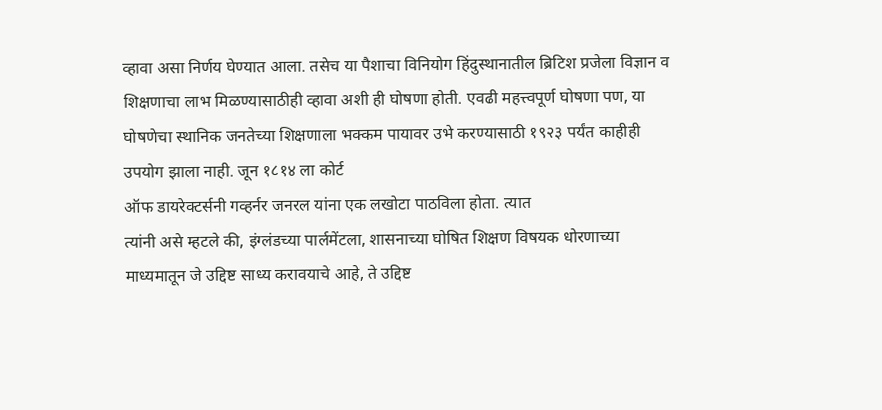व्हावा असा निर्णय घेण्यात आला. तसेच या पैशाचा विनियोग हिंदुस्थानातील ब्रिटिश प्रजेला विज्ञान व शिक्षणाचा लाभ मिळण्यासाठीही व्हावा अशी ही घोषणा होती. एवढी महत्त्वपूर्ण घोषणा पण, या घोषणेचा स्थानिक जनतेच्या शिक्षणाला भक्कम पायावर उभे करण्यासाठी १९२३ पर्यंत काहीही उपयोग झाला नाही. जून १८१४ ला कोर्ट
ऑफ डायरेक्टर्सनी गव्हर्नर जनरल यांना एक लखोटा पाठविला होता. त्यात
त्यांनी असे म्हटले की, इंग्लंडच्या पार्लमेंटला, शासनाच्या घोषित शिक्षण विषयक धोरणाच्या माध्यमातून जे उद्दिष्ट साध्य करावयाचे आहे, ते उद्दिष्ट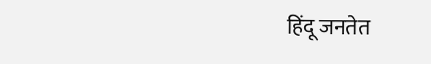हिंदू जनतेत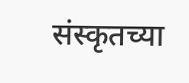संस्कृतच्या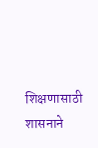शिक्षणासाठी शासनाने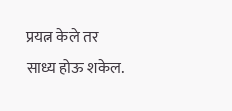प्रयत्न केले तर साध्य होऊ शकेल.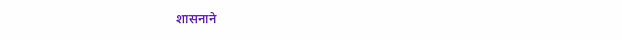शासनाने